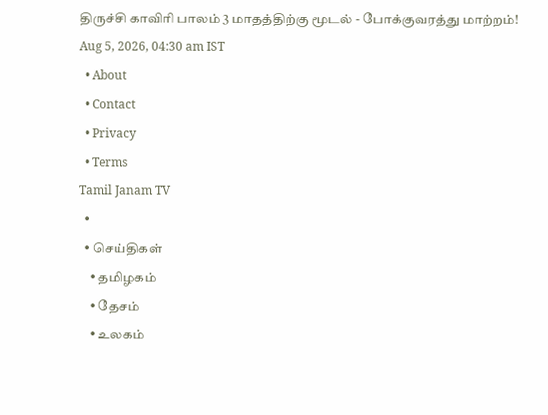திருச்சி காவிரி பாலம் 3 மாதத்திற்கு மூடல் - போக்குவரத்து மாற்றம்!
Aug 5, 2026, 04:30 am IST
  • About
  • Contact
  • Privacy
  • Terms
Tamil Janam TV
  •
  • செய்திகள்
    • தமிழகம்
    • தேசம்
    • உலகம்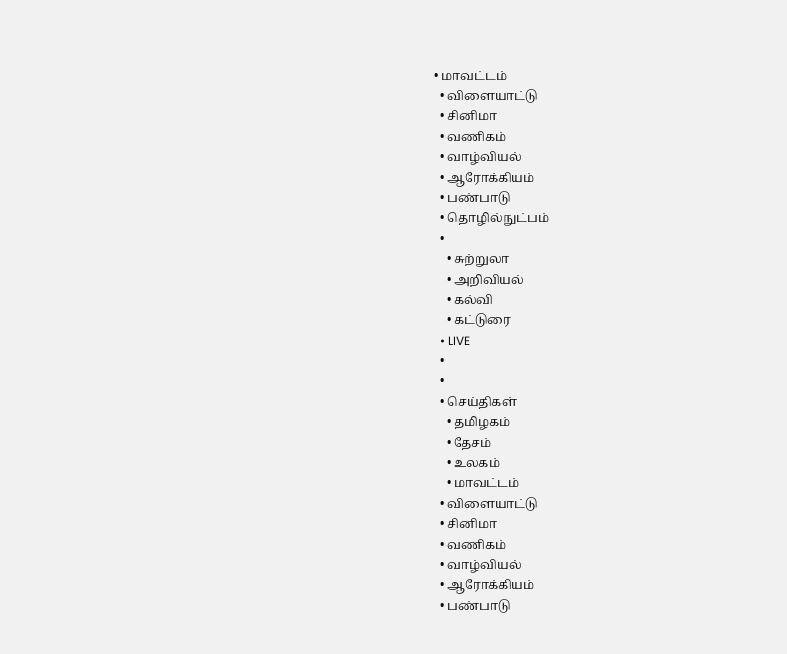• மாவட்டம்
  • விளையாட்டு
  • சினிமா
  • வணிகம்
  • வாழ்வியல்
  • ஆரோக்கியம்
  • பண்பாடு
  • தொழில்நுட்பம்
  •
    • சுற்றுலா
    • அறிவியல்
    • கல்வி
    • கட்டுரை
  • LIVE
  •
  •
  • செய்திகள்
    • தமிழகம்
    • தேசம்
    • உலகம்
    • மாவட்டம்
  • விளையாட்டு
  • சினிமா
  • வணிகம்
  • வாழ்வியல்
  • ஆரோக்கியம்
  • பண்பாடு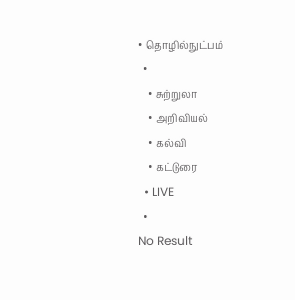• தொழில்நுட்பம்
  •
    • சுற்றுலா
    • அறிவியல்
    • கல்வி
    • கட்டுரை
  • LIVE
  •
No Result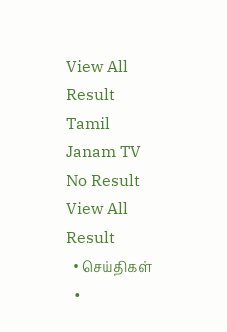View All Result
Tamil Janam TV
No Result
View All Result
  • செய்திகள்
  •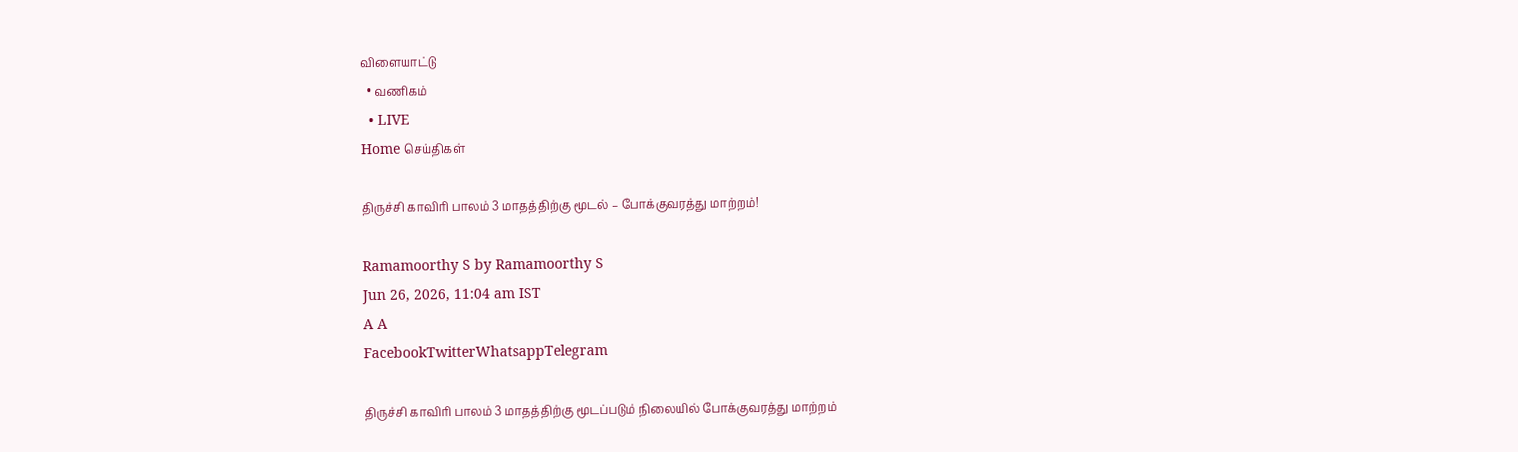விளையாட்டு
  • வணிகம்
  • LIVE
Home செய்திகள்

திருச்சி காவிரி பாலம் 3 மாதத்திற்கு மூடல் – போக்குவரத்து மாற்றம்!

Ramamoorthy S by Ramamoorthy S
Jun 26, 2026, 11:04 am IST
A A
FacebookTwitterWhatsappTelegram

திருச்சி காவிரி பாலம் 3 மாதத்திற்கு மூடப்படும் நிலையில் போக்குவரத்து மாற்றம்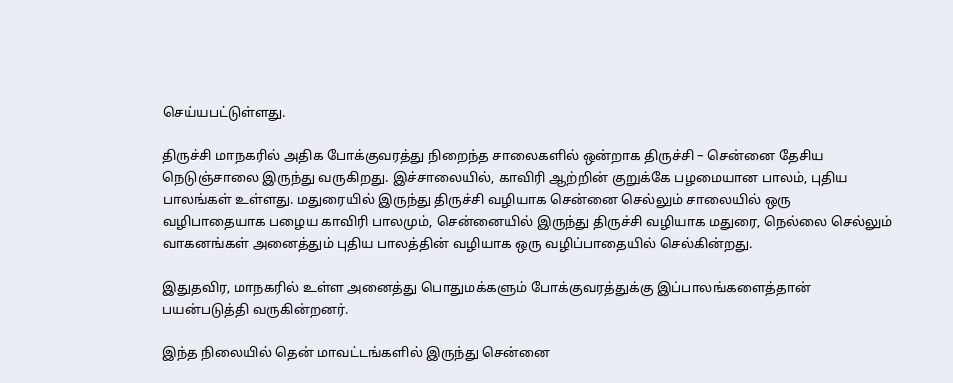செய்யபட்டுள்ளது.

திருச்சி மாநகரில் அதிக போக்குவரத்து நிறைந்த சாலைகளில் ஒன்றாக திருச்சி – சென்னை தேசிய நெடுஞ்சாலை இருந்து வருகிறது. இச்சாலையில், காவிரி ஆற்றின் குறுக்கே பழமையான பாலம், புதிய பாலங்கள் உள்ளது. மதுரையில் இருந்து திருச்சி வழியாக சென்னை செல்லும் சாலையில் ஒரு வழிபாதையாக பழைய காவிரி பாலமும், சென்னையில் இருந்து திருச்சி வழியாக மதுரை, நெல்லை செல்லும் வாகனங்கள் அனைத்தும் புதிய பாலத்தின் வழியாக ஒரு வழிப்பாதையில் செல்கின்றது.

இதுதவிர, மாநகரில் உள்ள அனைத்து பொதுமக்களும் போக்குவரத்துக்கு இப்பாலங்களைத்தான் பயன்படுத்தி வருகின்றனர்.

இந்த நிலையில் தென் மாவட்டங்களில் இருந்து சென்னை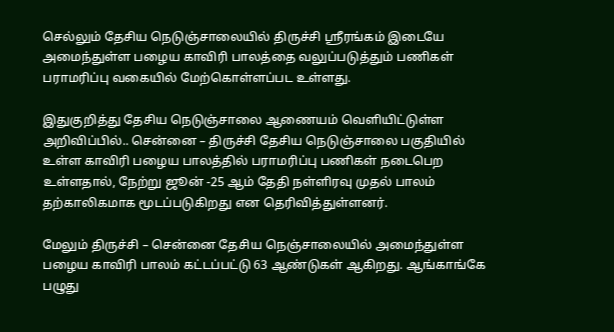செல்லும் தேசிய நெடுஞ்சாலையில் திருச்சி ஸ்ரீரங்கம் இடையே அமைந்துள்ள பழைய காவிரி பாலத்தை வலுப்படுத்தும் பணிகள் பராமரிப்பு வகையில் மேற்கொள்ளப்பட உள்ளது.

இதுகுறித்து தேசிய நெடுஞ்சாலை ஆணையம் வெளியிட்டுள்ள அறிவிப்பில்.. சென்னை – திருச்சி தேசிய நெடுஞ்சாலை பகுதியில் உள்ள காவிரி பழைய பாலத்தில் பராமரிப்பு பணிகள் நடைபெற உள்ளதால், நேற்று ஜூன் -25 ஆம் தேதி நள்ளிரவு முதல் பாலம் தற்காலிகமாக மூடப்படுகிறது என தெரிவித்துள்ளனர்.

மேலும் திருச்சி – சென்னை தேசிய நெஞ்சாலையில் அமைந்துள்ள பழைய காவிரி பாலம் கட்டப்பட்டு 63 ஆண்டுகள் ஆகிறது. ஆங்காங்கே பழுது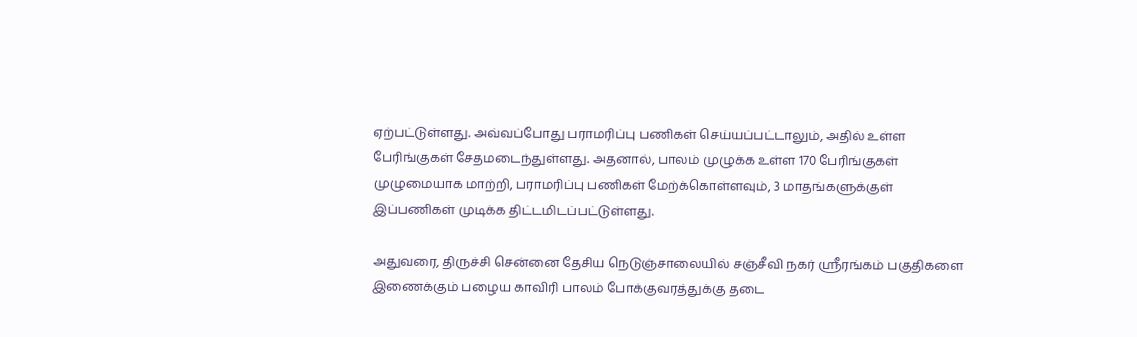ஏற்பட்டுள்ளது. அவ்வப்போது பராமரிப்பு பணிகள் செய்யப்பட்டாலும், அதில் உள்ள பேரிங்குகள் சேதமடைந்துள்ளது. அதனால், பாலம் முழுக்க உள்ள 170 பேரிங்குகள் முழுமையாக மாற்றி, பராமரிப்பு பணிகள் மேற்க்கொள்ளவும், 3 மாதங்களுக்குள் இப்பணிகள் முடிக்க திட்டமிடப்பட்டுள்ளது.

அதுவரை, திருச்சி சென்னை தேசிய நெடுஞ்சாலையில் சஞ்சீவி நகர் ஸ்ரீரங்கம் பகுதிகளை இணைக்கும் பழைய காவிரி பாலம் போக்குவரத்துக்கு தடை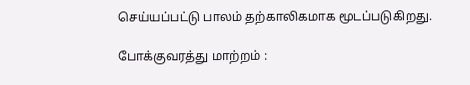செய்யப்பட்டு பாலம் தற்காலிகமாக மூடப்படுகிறது.

போக்குவரத்து மாற்றம் :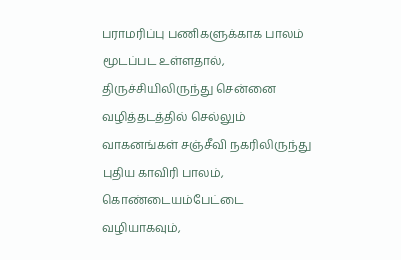பராமரிப்பு பணிகளுக்காக பாலம் மூடப்பட உள்ளதால், திருச்சியிலிருந்து சென்னை வழித்தடத்தில் செல்லும் வாகனங்கள் சஞ்சீவி நகரிலிருந்து புதிய காவிரி பாலம், கொண்டையம்பேட்டை வழியாகவும்,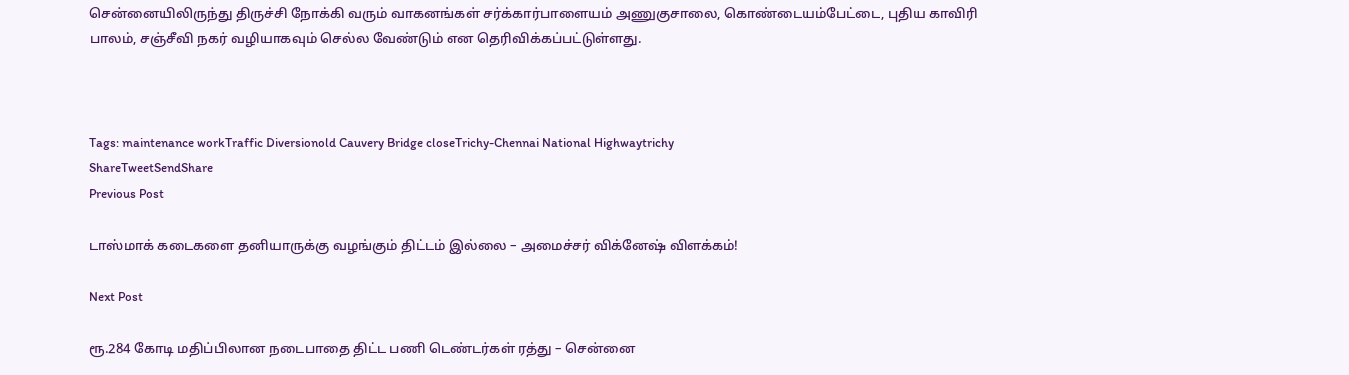சென்னையிலிருந்து திருச்சி நோக்கி வரும் வாகனங்கள் சர்க்கார்பாளையம் அணுகுசாலை, கொண்டையம்பேட்டை, புதிய காவிரி பாலம், சஞ்சீவி நகர் வழியாகவும் செல்ல வேண்டும் என தெரிவிக்கப்பட்டுள்ளது.



Tags: maintenance workTraffic Diversionold Cauvery Bridge closeTrichy-Chennai National Highwaytrichy
ShareTweetSendShare
Previous Post

டாஸ்மாக் கடைகளை தனியாருக்கு வழங்கும் திட்டம் இல்லை – அமைச்சர் விக்னேஷ் விளக்கம்!

Next Post

ரூ.284 கோடி மதிப்பிலான நடைபாதை திட்ட பணி டெண்டர்கள் ரத்து – சென்னை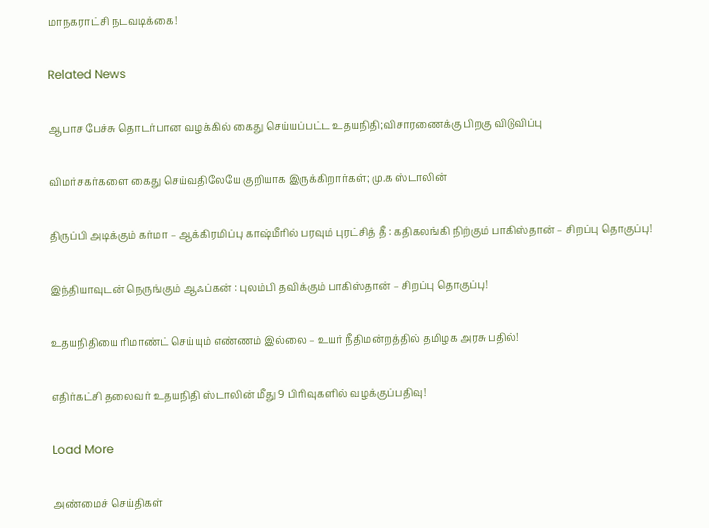மாநகராட்சி நடவடிக்கை!

Related News

ஆபாச பேச்சு தொடர்பான வழக்கில் கைது செய்யப்பட்ட உதயநிதி;விசாரணைக்கு பிறகு விடுவிப்பு

விமர்சகர்களை கைது செய்வதிலேயே குறியாக இருக்கிறார்கள்; மு.க ஸ்டாலின்

திருப்பி அடிக்கும் கர்மா – ஆக்கிரமிப்பு காஷ்மீரில் பரவும் புரட்சித் தீ : கதிகலங்கி நிற்கும் பாகிஸ்தான் – சிறப்பு தொகுப்பு!

இந்தியாவுடன் நெருங்கும் ஆஃப்கன் : புலம்பி தவிக்கும் பாகிஸ்தான் – சிறப்பு தொகுப்பு!

உதயநிதியை ரிமாண்ட் செய்யும் எண்ணம் இல்லை – உயர் நீதிமன்றத்தில் தமிழக அரசு பதில்!

எதிர்கட்சி தலைவர் உதயநிதி ஸ்டாலின் மீது 9 பிரிவுகளில் வழக்குப்பதிவு!

Load More

அண்மைச் செய்திகள்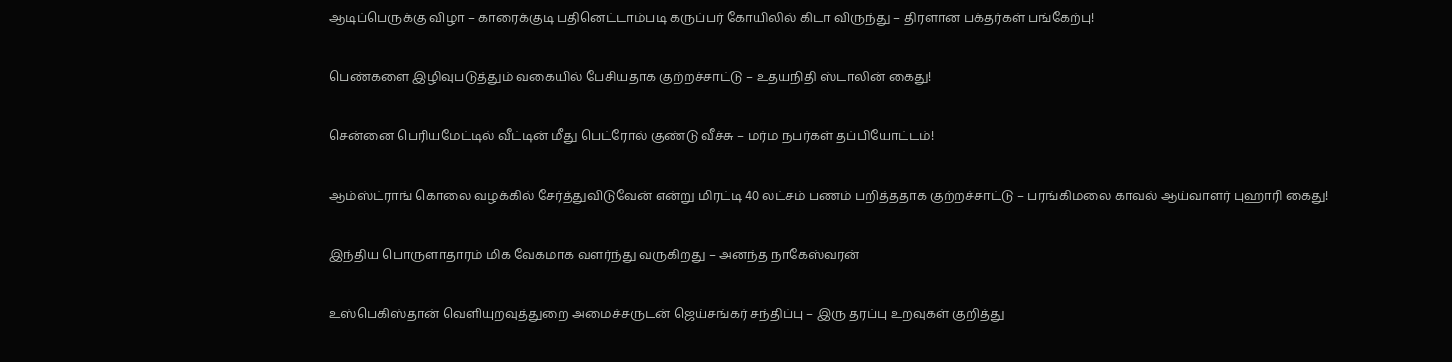ஆடிப்பெருக்கு விழா – காரைக்குடி பதினெட்டாம்படி கருப்பர் கோயிலில் கிடா விருந்து – திரளான பக்தர்கள் பங்கேற்பு!

பெண்களை இழிவுபடுத்தும் வகையில் பேசியதாக குற்றச்சாட்டு – உதயநிதி ஸ்டாலின் கைது!

சென்னை பெரியமேட்டில் வீட்டின் மீது பெட்ரோல் குண்டு வீச்சு – மர்ம நபர்கள் தப்பியோட்டம்!

ஆம்ஸ்ட்ராங் கொலை வழக்கில் சேர்த்துவிடுவேன் என்று மிரட்டி 40 லட்சம் பணம் பறித்ததாக குற்றச்சாட்டு – பரங்கிமலை காவல் ஆய்வாளர் புஹாரி கைது!

இந்திய பொருளாதாரம் மிக வேகமாக வளர்ந்து வருகிறது – அனந்த நாகேஸ்வரன்

உஸ்பெகிஸ்தான் வெளியுறவுத்துறை அமைச்சருடன் ஜெய்சங்கர் சந்திப்பு – இரு தரப்பு உறவுகள் குறித்து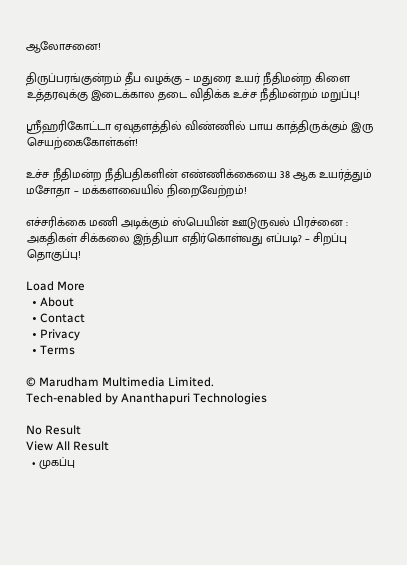ஆலோசனை!

திருப்பரங்குன்றம் தீப வழக்கு – மதுரை உயர் நீதிமன்ற கிளை உத்தரவுக்கு இடைக்கால தடை விதிக்க உச்ச நீதிமன்றம் மறுப்பு!

ஸ்ரீஹரிகோட்டா ஏவுதளத்தில் விண்ணில் பாய காத்திருக்கும் இரு செயற்கைகோள்கள்!

உச்ச நீதிமன்ற நீதிபதிகளின் எண்ணிக்கையை 38 ஆக உயர்த்தும் மசோதா – மக்களவையில் நிறைவேற்றம்!

எச்சரிக்கை மணி அடிக்கும் ஸ்பெயின் ஊடுருவல் பிரச்னை : அகதிகள் சிக்கலை இந்தியா எதிர்கொள்வது எப்படி? – சிறப்பு தொகுப்பு!

Load More
  • About
  • Contact
  • Privacy
  • Terms

© Marudham Multimedia Limited.
Tech-enabled by Ananthapuri Technologies

No Result
View All Result
  • முகப்பு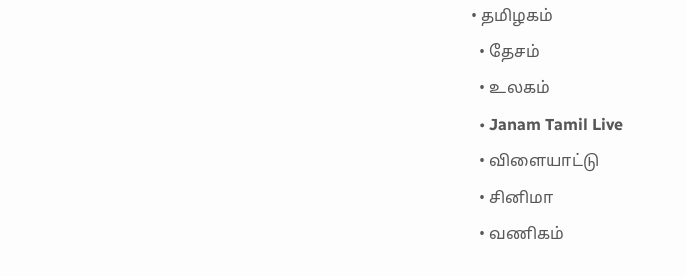• தமிழகம்
  • தேசம்
  • உலகம்
  • Janam Tamil Live
  • விளையாட்டு
  • சினிமா
  • வணிகம்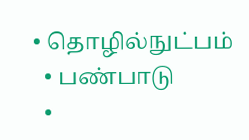• தொழில்நுட்பம்
  • பண்பாடு
  •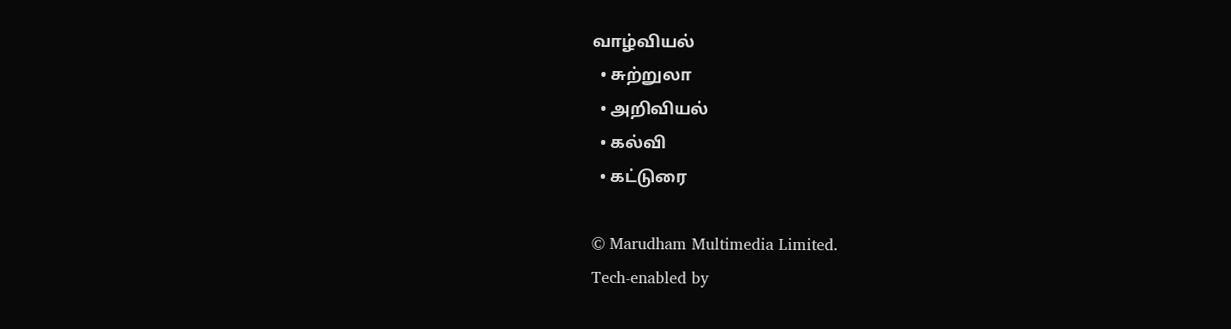வாழ்வியல்
  • சுற்றுலா
  • அறிவியல்
  • கல்வி
  • கட்டுரை

© Marudham Multimedia Limited.
Tech-enabled by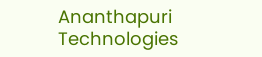Ananthapuri Technologies